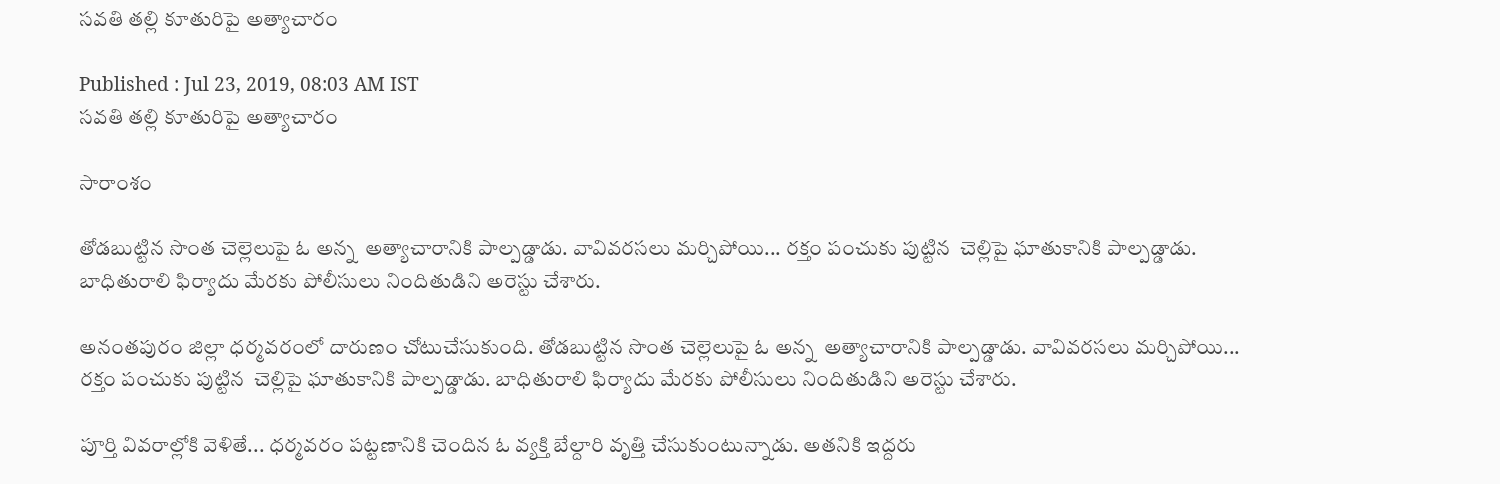సవతి తల్లి కూతురిపై అత్యాచారం

Published : Jul 23, 2019, 08:03 AM IST
సవతి తల్లి కూతురిపై అత్యాచారం

సారాంశం

తోడబుట్టిన సొంత చెల్లెలుపై ఓ అన్న  అత్యాచారానికి పాల్పడ్డాడు. వావివరసలు మర్చిపోయి... రక్తం పంచుకు పుట్టిన  చెల్లిపై ఘాతుకానికి పాల్పడ్డాడు. బాధితురాలి ఫిర్యాదు మేరకు పోలీసులు నిందితుడిని అరెస్టు చేశారు.

అనంతపురం జిల్లా ధర్మవరంలో దారుణం చోటుచేసుకుంది. తోడబుట్టిన సొంత చెల్లెలుపై ఓ అన్న  అత్యాచారానికి పాల్పడ్డాడు. వావివరసలు మర్చిపోయి... రక్తం పంచుకు పుట్టిన  చెల్లిపై ఘాతుకానికి పాల్పడ్డాడు. బాధితురాలి ఫిర్యాదు మేరకు పోలీసులు నిందితుడిని అరెస్టు చేశారు.

పూర్తి వివరాల్లోకి వెళితే... ధర్మవరం పట్టణానికి చెందిన ఓ వ్యక్తి బేల్దారి వృత్తి చేసుకుంటున్నాడు. అతనికి ఇద్దరు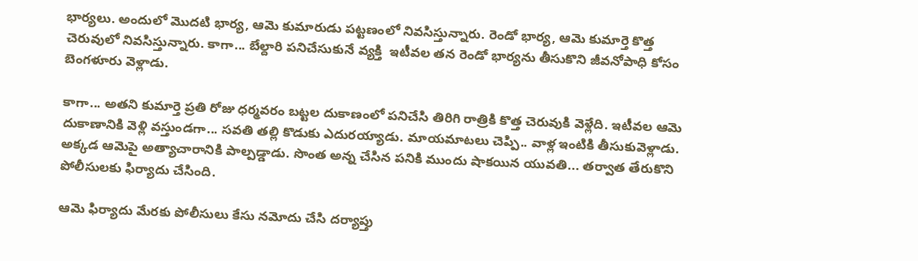భార్యలు. అందులో మొదటి భార్య, ఆమె కుమారుడు పట్టణంలో నివసిస్తున్నారు. రెండో భార్య, ఆమె కుమార్తె కొత్త చెరువులో నివసిస్తున్నారు. కాగా... బేల్దారి పనిచేసుకునే వ్యక్తి  ఇటీవల తన రెండో భార్యను తీసుకొని జీవనోపాధి కోసం బెంగళూరు వెళ్లాడు.

కాగా... అతని కుమార్తె ప్రతి రోజు ధర్మవరం బట్టల దుకాణంలో పనిచేసి తిరిగి రాత్రికి కొత్త చెరువుకి వెళ్లేది. ఇటీవల ఆమె దుకాణానికి వెళ్లి వస్తుండగా... సవతి తల్లి కొడుకు ఎదురయ్యాడు. మాయమాటలు చెప్పి.. వాళ్ల ఇంటికి తీసుకువెళ్లాడు. అక్కడ ఆమెపై అత్యాచారానికి పాల్పడ్డాడు. సొంత అన్న చేసిన పనికి ముందు షాకయిన యువతి... తర్వాత తేరుకొని పోలీసులకు ఫిర్యాదు చేసింది.

ఆమె ఫిర్యాదు మేరకు పోలీసులు కేసు నమోదు చేసి దర్యాప్తు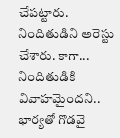చేపట్టారు. నిందితుడిని అరెస్టు చేశారు. కాగా... నిందితుడికి వివాహమైందని.. భార్యతో గొడవై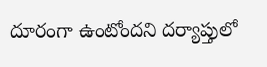దూరంగా ఉంటోందని దర్యాప్తులో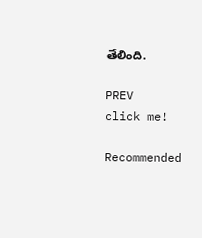తేలింది.

PREV
click me!

Recommended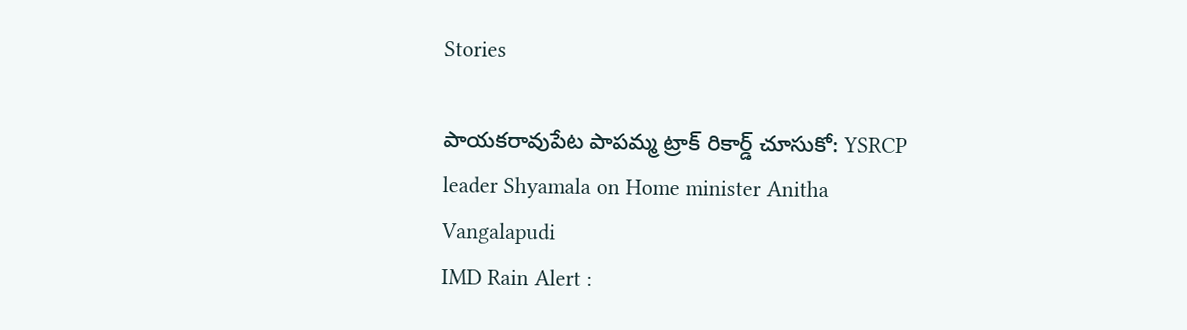Stories

పాయకరావుపేట పాపమ్మ ట్రాక్ రికార్డ్ చూసుకో: YSRCP leader Shyamala on Home minister Anitha Vangalapudi
IMD Rain Alert :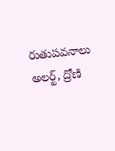రుతుపవనాలు అలర్ట్, ద్రోణి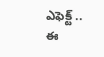ఎఫెక్ట్ .. ఈ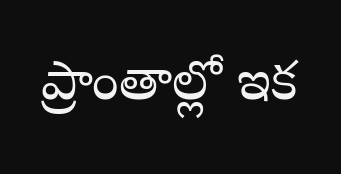ప్రాంతాల్లో ఇక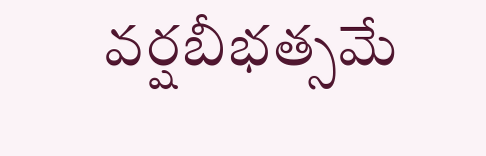వర్షబీభత్సమే